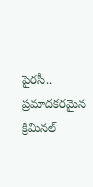పైరసీ.. ప్రమాదకరమైన క్రిమినల్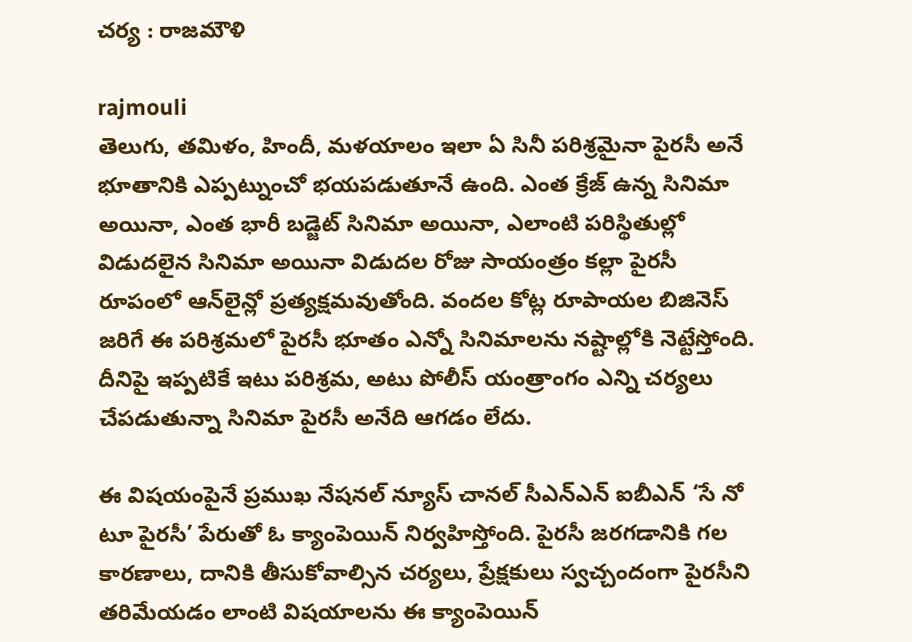చర్య : రాజమౌళి

rajmouli
తెలుగు, తమిళం, హిందీ, మళయాలం ఇలా ఏ సినీ పరిశ్రమైనా పైరసీ అనే భూతానికి ఎప్పట్నుంచో భయపడుతూనే ఉంది. ఎంత క్రేజ్ ఉన్న సినిమా అయినా, ఎంత భారీ బడ్జెట్ సినిమా అయినా, ఎలాంటి పరిస్థితుల్లో విడుదలైన సినిమా అయినా విడుదల రోజు సాయంత్రం కల్లా పైరసీ రూపంలో ఆన్‌లైన్లో ప్రత్యక్షమవుతోంది. వందల కోట్ల రూపాయల బిజినెస్‌ జరిగే ఈ పరిశ్రమలో పైరసీ భూతం ఎన్నో సినిమాలను నష్టాల్లోకి నెట్టేస్తోంది. దీనిపై ఇప్పటికే ఇటు పరిశ్రమ, అటు పోలీస్ యంత్రాంగం ఎన్ని చర్యలు చేపడుతున్నా సినిమా పైరసీ అనేది ఆగడం లేదు.

ఈ విషయంపైనే ప్రముఖ నేషనల్ న్యూస్ చానల్ సీఎన్‌ఎన్ ఐబీఎన్ ‘సే నో టూ పైరసీ’ పేరుతో ఓ క్యాంపెయిన్ నిర్వహిస్తోంది. పైరసీ జరగడానికి గల కారణాలు, దానికి తీసుకోవాల్సిన చర్యలు, ప్రేక్షకులు స్వచ్చందంగా పైరసీని తరిమేయడం లాంటి విషయాలను ఈ క్యాంపెయిన్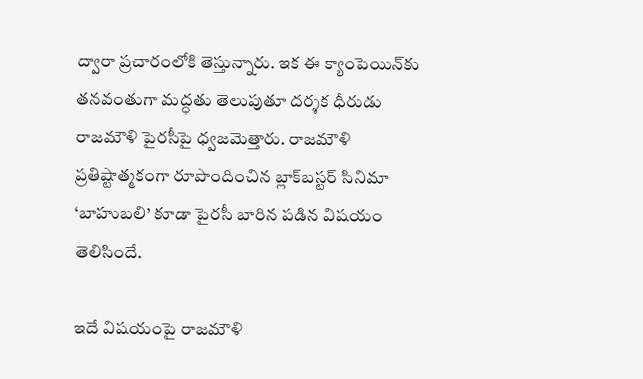ద్వారా ప్రచారంలోకి తెస్తున్నారు. ఇక ఈ క్యాంపెయిన్‌‌కు తనవంతుగా మద్ధతు తెలుపుతూ దర్శక ధీరుడు రాజమౌళి పైరసీపై ధ్వజమెత్తారు. రాజమౌళి ప్రతిష్టాత్మకంగా రూపొందించిన బ్లాక్‌బస్టర్ సినిమా ‘బాహుబలి’ కూడా పైరసీ బారిన పడిన విషయం తెలిసిందే.

ఇదే విషయంపై రాజమౌళి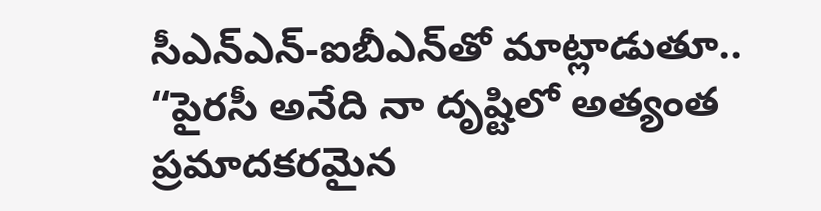సీఎన్‌ఎన్‌-ఐబీఎన్‌తో మాట్లాడుతూ.. “పైరసీ అనేది నా దృష్టిలో అత్యంత ప్రమాదకరమైన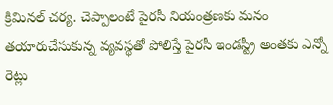క్రిమినల్ చర్య. చెప్పాలంటే పైరసీ నియంత్రణకు మనం తయారుచేసుకున్న వ్యవస్థతో పోలిస్తే పైరసీ ఇండస్ట్రీ అంతకు ఎన్నో రెట్లు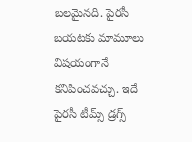బలమైనది. పైరసీ బయటకు మామూలు విషయంగానే కనిపించవచ్చు. ఇదే పైరసీ టీమ్స్ డ్రగ్స్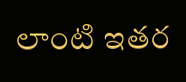లాంటి ఇతర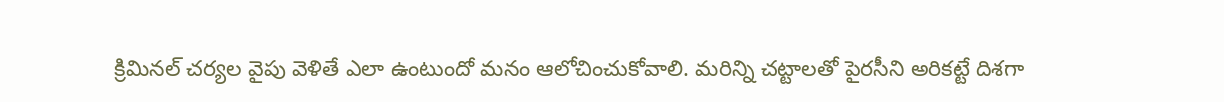క్రిమినల్ చర్యల వైపు వెళితే ఎలా ఉంటుందో మనం ఆలోచించుకోవాలి. మరిన్ని చట్టాలతో పైరసీని అరికట్టే దిశగా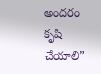అందరం కృషి చేయాలి”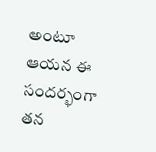అంటూ ఆయన ఈ సందర్భంగా తన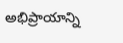అభిప్రాయాన్ని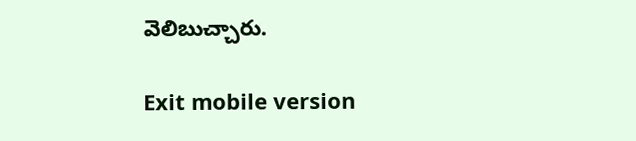వెలిబుచ్చారు.

Exit mobile version